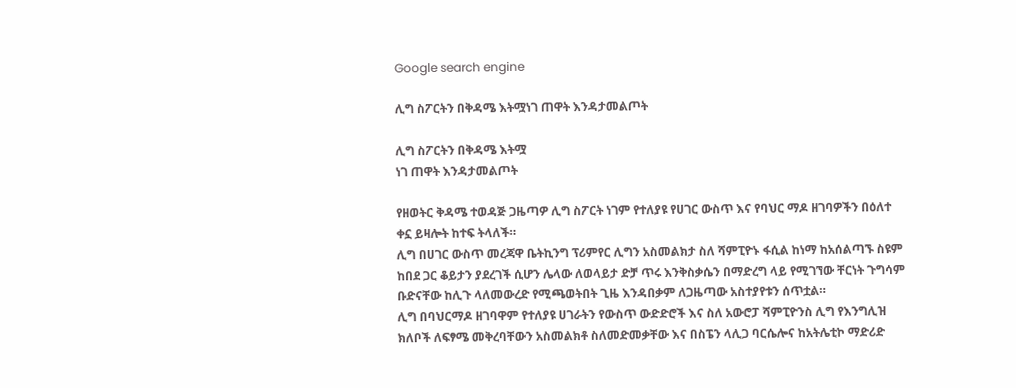Google search engine

ሊግ ስፖርትን በቅዳሜ እትሟነገ ጠዋት እንዳታመልጦት

ሊግ ስፖርትን በቅዳሜ እትሟ
ነገ ጠዋት እንዳታመልጦት

የዘወትር ቅዳሜ ተወዳጅ ጋዜጣዎ ሊግ ስፖርት ነገም የተለያዩ የሀገር ውስጥ እና የባህር ማዶ ዘገባዎችን በዕለተ ቀኗ ይዛሎት ከተፍ ትላለች።
ሊግ በሀገር ውስጥ መረጃዋ ቤትኪንግ ፕሪምየር ሊግን አስመልክታ ስለ ሻምፒዮኑ ፋሲል ከነማ ከአሰልጣኙ ስዩም ከበደ ጋር ቆይታን ያደረገች ሲሆን ሌላው ለወላይታ ድቻ ጥሩ እንቅስቃሴን በማድረግ ላይ የሚገኘው ቸርነት ጉግሳም ቡድናቸው ከሊጉ ላለመውረድ የሚጫወትበት ጊዜ እንዳበቃም ለጋዜጣው አስተያየቱን ሰጥቷል።
ሊግ በባህርማዶ ዘገባዋም የተለያዩ ሀገራትን የውስጥ ውድድሮች እና ስለ አውሮፓ ሻምፒዮንስ ሊግ የእንግሊዝ ክለቦች ለፍፃሜ መቅረባቸውን አስመልክቶ ስለመድመቃቸው እና በስፔን ላሊጋ ባርሴሎና ከአትሌቲኮ ማድሪድ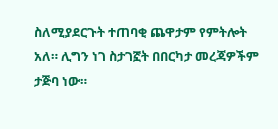ስለሚያደርጉት ተጠባቂ ጨዋታም የምትሎት አለ። ሊግን ነገ ስታገኟት በበርካታ መረጃዎችም ታጅባ ነው።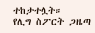ተከታተሏት።
የሊግ ስፖርት ጋዜጣ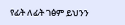የፊት ለፊት ገፅም ይህንን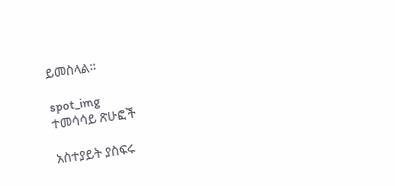ይመስላል።

spot_img
ተመሳሳይ ጽሁፎች

አስተያይት ያስፍሩ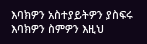እባክዎን አስተያይትዎን ያስፍሩ
እባክዎን ስምዎን እዚህ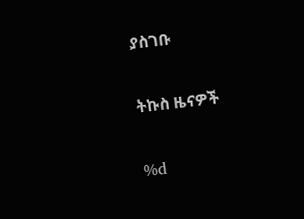ያስገቡ

ትኩስ ዜናዎች

%d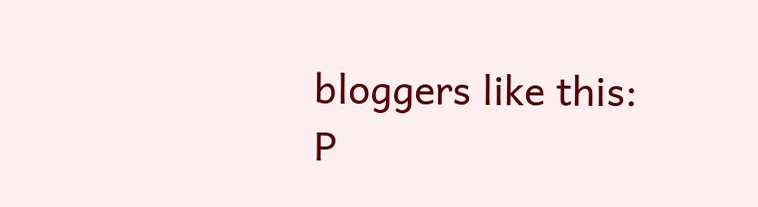bloggers like this:
P